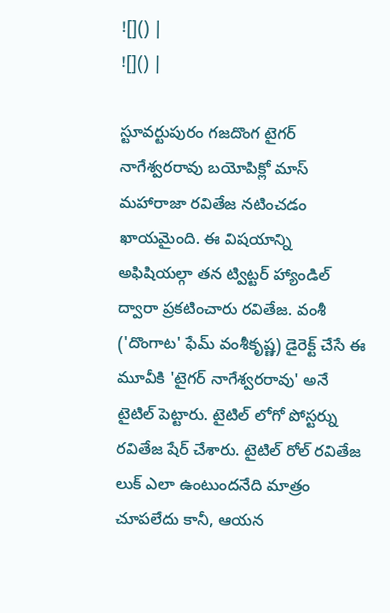![]() |
![]() |

స్టూవర్టుపురం గజదొంగ టైగర్ నాగేశ్వరరావు బయోపిక్లో మాస్ మహారాజా రవితేజ నటించడం ఖాయమైంది. ఈ విషయాన్ని అఫిషియల్గా తన ట్విట్టర్ హ్యాండిల్ ద్వారా ప్రకటించారు రవితేజ. వంశీ ('దొంగాట' ఫేమ్ వంశీకృష్ణ) డైరెక్ట్ చేసే ఈ మూవీకి 'టైగర్ నాగేశ్వరరావు' అనే టైటిల్ పెట్టారు. టైటిల్ లోగో పోస్టర్ను రవితేజ షేర్ చేశారు. టైటిల్ రోల్ రవితేజ లుక్ ఎలా ఉంటుందనేది మాత్రం చూపలేదు కానీ, ఆయన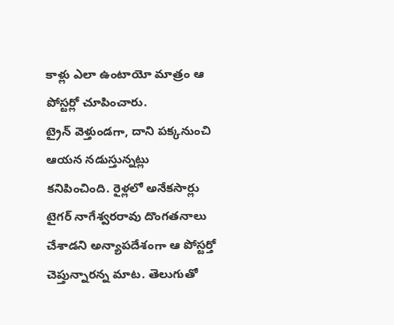కాళ్లు ఎలా ఉంటాయో మాత్రం ఆ పోస్టర్లో చూపించారు.
ట్రైన్ వెళ్తుండగా, దాని పక్కనుంచి ఆయన నడుస్తున్నట్లు కనిపించింది. రైళ్లలో అనేకసార్లు టైగర్ నాగేశ్వరరావు దొంగతనాలు చేశాడని అన్యాపదేశంగా ఆ పోస్టర్తో చెప్తున్నారన్న మాట. తెలుగుతో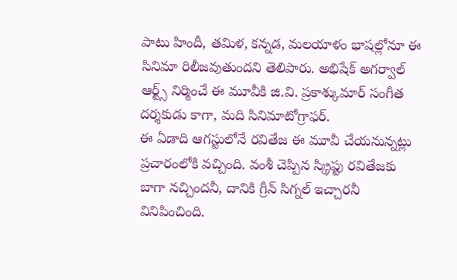పాటు హిందీ, తమిళ, కన్నడ, మలయాళం భాషల్లోనూ ఈ సినిమా రిలీజవుతుందని తెలిపారు. అభిషేక్ అగర్వాల్ ఆర్ట్స్ నిర్మించే ఈ మూవీకి జి.వి. ప్రకాశ్కుమార్ సంగీత దర్శకుడు కాగా, మది సినిమాటోగ్రాఫర్.
ఈ ఏడాది ఆగస్టులోనే రవితేజ ఈ మూవీ చేయనున్నట్లు ప్రచారంలోకి వచ్చింది. వంశీ చెప్పిన స్క్రిప్టు రవితేజకు బాగా నచ్చిందనీ, దానికి గ్రీన్ సిగ్నల్ ఇచ్చారనీ వినిపించింది.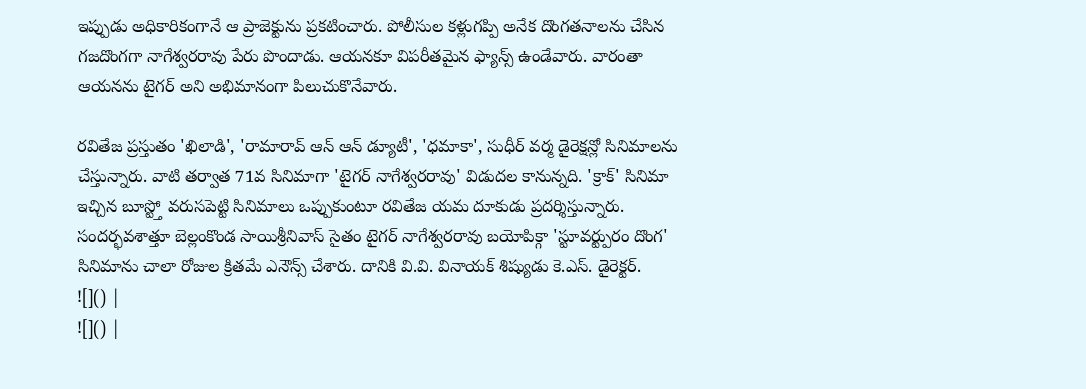ఇప్పుడు అధికారికంగానే ఆ ప్రాజెక్టును ప్రకటించారు. పోలీసుల కళ్లుగప్పి అనేక దొంగతనాలను చేసిన గజదొంగగా నాగేశ్వరరావు పేరు పొందాడు. ఆయనకూ విపరీతమైన ఫ్యాన్స్ ఉండేవారు. వారంతా ఆయనను టైగర్ అని అభిమానంగా పిలుచుకొనేవారు.

రవితేజ ప్రస్తుతం 'ఖిలాడి', 'రామారావ్ ఆన్ ఆన్ డ్యూటీ', 'ధమాకా', సుధీర్ వర్మ డైరెక్షన్లో సినిమాలను చేస్తున్నారు. వాటి తర్వాత 71వ సినిమాగా 'టైగర్ నాగేశ్వరరావు' విడుదల కానున్నది. 'క్రాక్' సినిమా ఇచ్చిన బూస్ట్తో వరుసపెట్టి సినిమాలు ఒప్పుకుంటూ రవితేజ యమ దూకుడు ప్రదర్శిస్తున్నారు.
సందర్భవశాత్తూ బెల్లంకొండ సాయిశ్రీనివాస్ సైతం టైగర్ నాగేశ్వరరావు బయోపిక్గా 'స్టూవర్ట్పురం దొంగ' సినిమాను చాలా రోజుల క్రితమే ఎనౌన్స్ చేశారు. దానికి వి.వి. వినాయక్ శిష్యుడు కె.ఎస్. డైరెక్టర్.
![]() |
![]() |